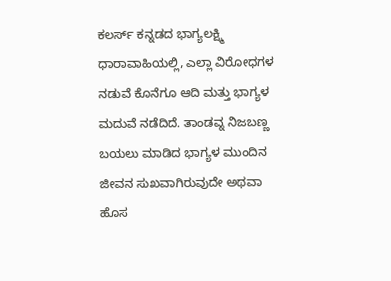ಕಲರ್ಸ್ ಕನ್ನಡದ ಭಾಗ್ಯಲಕ್ಷ್ಮಿ ಧಾರಾವಾಹಿಯಲ್ಲಿ, ಎಲ್ಲಾ ವಿರೋಧಗಳ ನಡುವೆ ಕೊನೆಗೂ ಆದಿ ಮತ್ತು ಭಾಗ್ಯಳ ಮದುವೆ ನಡೆದಿದೆ. ತಾಂಡವ್ನ ನಿಜಬಣ್ಣ ಬಯಲು ಮಾಡಿದ ಭಾಗ್ಯಳ ಮುಂದಿನ ಜೀವನ ಸುಖವಾಗಿರುವುದೇ ಅಥವಾ ಹೊಸ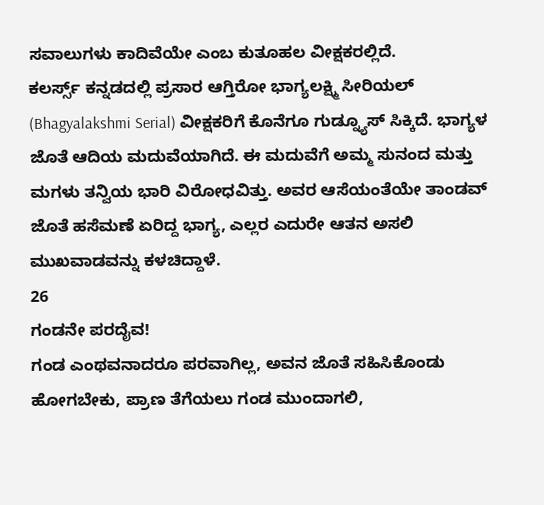ಸವಾಲುಗಳು ಕಾದಿವೆಯೇ ಎಂಬ ಕುತೂಹಲ ವೀಕ್ಷಕರಲ್ಲಿದೆ.
ಕಲರ್ಸ್ಸ್ ಕನ್ನಡದಲ್ಲಿ ಪ್ರಸಾರ ಆಗ್ತಿರೋ ಭಾಗ್ಯಲಕ್ಷ್ಮಿ ಸೀರಿಯಲ್ (Bhagyalakshmi Serial) ವೀಕ್ಷಕರಿಗೆ ಕೊನೆಗೂ ಗುಡ್ನ್ಯೂಸ್ ಸಿಕ್ಕಿದೆ. ಭಾಗ್ಯಳ ಜೊತೆ ಆದಿಯ ಮದುವೆಯಾಗಿದೆ. ಈ ಮದುವೆಗೆ ಅಮ್ಮ ಸುನಂದ ಮತ್ತು ಮಗಳು ತನ್ವಿಯ ಭಾರಿ ವಿರೋಧವಿತ್ತು. ಅವರ ಆಸೆಯಂತೆಯೇ ತಾಂಡವ್ ಜೊತೆ ಹಸೆಮಣೆ ಏರಿದ್ದ ಭಾಗ್ಯ, ಎಲ್ಲರ ಎದುರೇ ಆತನ ಅಸಲಿ ಮುಖವಾಡವನ್ನು ಕಳಚಿದ್ದಾಳೆ.
26
ಗಂಡನೇ ಪರದೈವ!
ಗಂಡ ಎಂಥವನಾದರೂ ಪರವಾಗಿಲ್ಲ, ಅವನ ಜೊತೆ ಸಹಿಸಿಕೊಂಡು ಹೋಗಬೇಕು, ಪ್ರಾಣ ತೆಗೆಯಲು ಗಂಡ ಮುಂದಾಗಲಿ,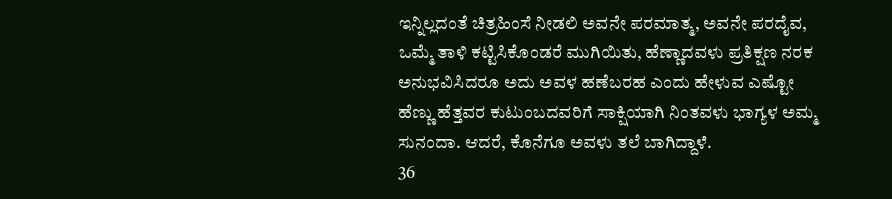ಇನ್ನಿಲ್ಲದಂತೆ ಚಿತ್ರಹಿಂಸೆ ನೀಡಲಿ ಅವನೇ ಪರಮಾತ್ಮ, ಅವನೇ ಪರದೈವ, ಒಮ್ಮೆ ತಾಳಿ ಕಟ್ಟಿಸಿಕೊಂಡರೆ ಮುಗಿಯಿತು, ಹೆಣ್ಣಾದವಳು ಪ್ರತಿಕ್ಷಣ ನರಕ ಅನುಭವಿಸಿದರೂ ಅದು ಅವಳ ಹಣೆಬರಹ ಎಂದು ಹೇಳುವ ಎಷ್ಟೋ ಹೆಣ್ಣು ಹೆತ್ತವರ ಕುಟುಂಬದವರಿಗೆ ಸಾಕ್ಷಿಯಾಗಿ ನಿಂತವಳು ಭಾಗ್ಯಳ ಅಮ್ಮ ಸುನಂದಾ. ಆದರೆ, ಕೊನೆಗೂ ಅವಳು ತಲೆ ಬಾಗಿದ್ದಾಳೆ.
36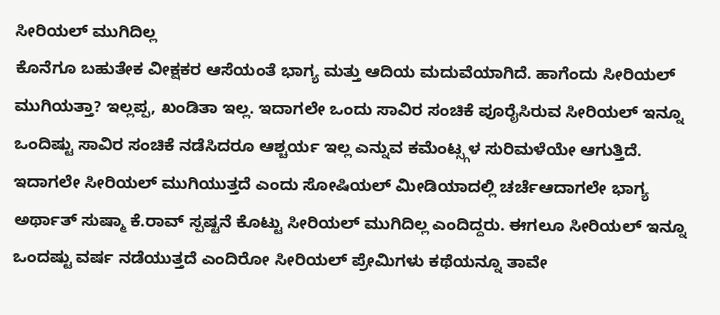ಸೀರಿಯಲ್ ಮುಗಿದಿಲ್ಲ
ಕೊನೆಗೂ ಬಹುತೇಕ ವೀಕ್ಷಕರ ಆಸೆಯಂತೆ ಭಾಗ್ಯ ಮತ್ತು ಆದಿಯ ಮದುವೆಯಾಗಿದೆ. ಹಾಗೆಂದು ಸೀರಿಯಲ್ ಮುಗಿಯತ್ತಾ? ಇಲ್ಲಪ್ಪ, ಖಂಡಿತಾ ಇಲ್ಲ. ಇದಾಗಲೇ ಒಂದು ಸಾವಿರ ಸಂಚಿಕೆ ಪೂರೈಸಿರುವ ಸೀರಿಯಲ್ ಇನ್ನೂ ಒಂದಿಷ್ಟು ಸಾವಿರ ಸಂಚಿಕೆ ನಡೆಸಿದರೂ ಆಶ್ಚರ್ಯ ಇಲ್ಲ ಎನ್ನುವ ಕಮೆಂಟ್ಸ್ಗಳ ಸುರಿಮಳೆಯೇ ಆಗುತ್ತಿದೆ.
ಇದಾಗಲೇ ಸೀರಿಯಲ್ ಮುಗಿಯುತ್ತದೆ ಎಂದು ಸೋಷಿಯಲ್ ಮೀಡಿಯಾದಲ್ಲಿ ಚರ್ಚೆಆದಾಗಲೇ ಭಾಗ್ಯ ಅರ್ಥಾತ್ ಸುಷ್ಮಾ ಕೆ.ರಾವ್ ಸ್ಪಷ್ಟನೆ ಕೊಟ್ಟು ಸೀರಿಯಲ್ ಮುಗಿದಿಲ್ಲ ಎಂದಿದ್ದರು. ಈಗಲೂ ಸೀರಿಯಲ್ ಇನ್ನೂ ಒಂದಷ್ಟು ವರ್ಷ ನಡೆಯುತ್ತದೆ ಎಂದಿರೋ ಸೀರಿಯಲ್ ಪ್ರೇಮಿಗಳು ಕಥೆಯನ್ನೂ ತಾವೇ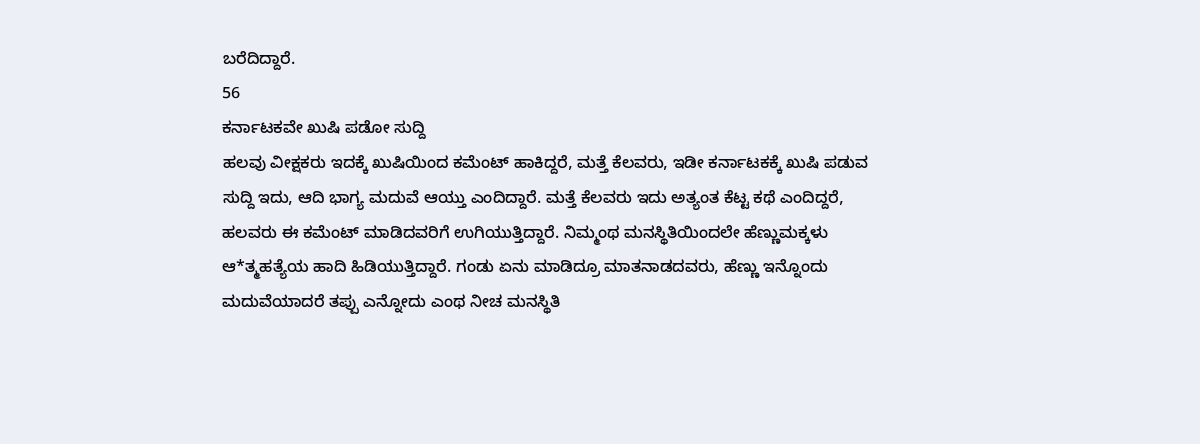ಬರೆದಿದ್ದಾರೆ.
56
ಕರ್ನಾಟಕವೇ ಖುಷಿ ಪಡೋ ಸುದ್ದಿ
ಹಲವು ವೀಕ್ಷಕರು ಇದಕ್ಕೆ ಖುಷಿಯಿಂದ ಕಮೆಂಟ್ ಹಾಕಿದ್ದರೆ, ಮತ್ತೆ ಕೆಲವರು, ಇಡೀ ಕರ್ನಾಟಕಕ್ಕೆ ಖುಷಿ ಪಡುವ ಸುದ್ದಿ ಇದು, ಆದಿ ಭಾಗ್ಯ ಮದುವೆ ಆಯ್ತು ಎಂದಿದ್ದಾರೆ. ಮತ್ತೆ ಕೆಲವರು ಇದು ಅತ್ಯಂತ ಕೆಟ್ಟ ಕಥೆ ಎಂದಿದ್ದರೆ, ಹಲವರು ಈ ಕಮೆಂಟ್ ಮಾಡಿದವರಿಗೆ ಉಗಿಯುತ್ತಿದ್ದಾರೆ. ನಿಮ್ಮಂಥ ಮನಸ್ಥಿತಿಯಿಂದಲೇ ಹೆಣ್ಣುಮಕ್ಕಳು ಆ*ತ್ಮಹತ್ಯೆಯ ಹಾದಿ ಹಿಡಿಯುತ್ತಿದ್ದಾರೆ. ಗಂಡು ಏನು ಮಾಡಿದ್ರೂ ಮಾತನಾಡದವರು, ಹೆಣ್ಣು ಇನ್ನೊಂದು ಮದುವೆಯಾದರೆ ತಪ್ಪು ಎನ್ನೋದು ಎಂಥ ನೀಚ ಮನಸ್ಥಿತಿ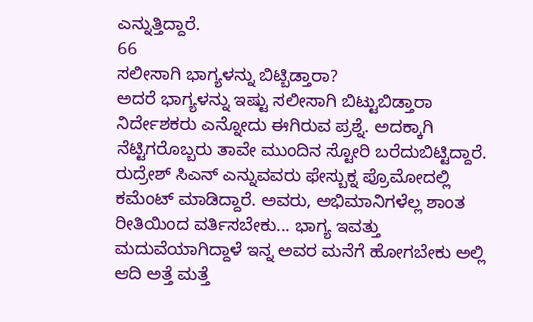ಎನ್ನುತ್ತಿದ್ದಾರೆ.
66
ಸಲೀಸಾಗಿ ಭಾಗ್ಯಳನ್ನು ಬಿಟ್ಬಿಡ್ತಾರಾ?
ಅದರೆ ಭಾಗ್ಯಳನ್ನು ಇಷ್ಟು ಸಲೀಸಾಗಿ ಬಿಟ್ಟುಬಿಡ್ತಾರಾ ನಿರ್ದೇಶಕರು ಎನ್ನೋದು ಈಗಿರುವ ಪ್ರಶ್ನೆ. ಅದಕ್ಕಾಗಿ ನೆಟ್ಟಿಗರೊಬ್ಬರು ತಾವೇ ಮುಂದಿನ ಸ್ಟೋರಿ ಬರೆದುಬಿಟ್ಟಿದ್ದಾರೆ. ರುದ್ರೇಶ್ ಸಿಎನ್ ಎನ್ನುವವರು ಫೇಸ್ಬುಕ್ನ ಪ್ರೊಮೋದಲ್ಲಿ ಕಮೆಂಟ್ ಮಾಡಿದ್ದಾರೆ. ಅವರು, ಅಭಿಮಾನಿಗಳೆಲ್ಲ ಶಾಂತ ರೀತಿಯಿಂದ ವರ್ತಿಸಬೇಕು... ಭಾಗ್ಯ ಇವತ್ತು ಮದುವೆಯಾಗಿದ್ದಾಳೆ ಇನ್ನ ಅವರ ಮನೆಗೆ ಹೋಗಬೇಕು ಅಲ್ಲಿ ಆದಿ ಅತ್ತೆ ಮತ್ತೆ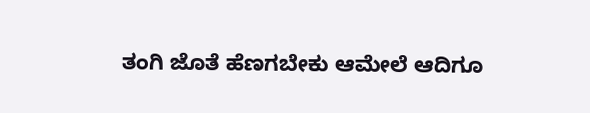ತಂಗಿ ಜೊತೆ ಹೆಣಗಬೇಕು ಆಮೇಲೆ ಆದಿಗೂ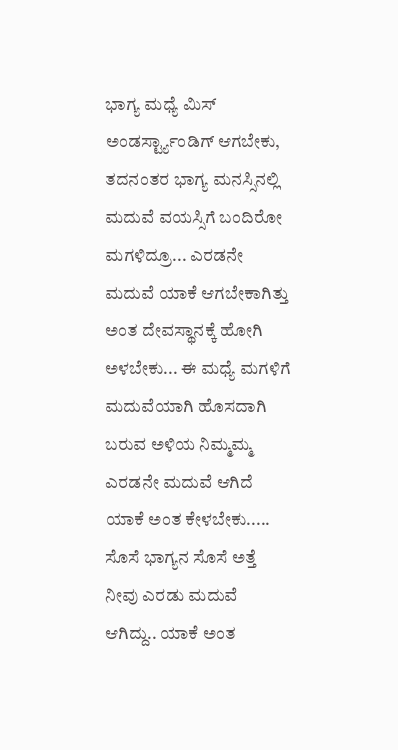ಭಾಗ್ಯ ಮಧ್ಯೆ ಮಿಸ್ ಅಂಡರ್ಸ್ಟ್ಯಾಂಡಿಗ್ ಆಗಬೇಕು, ತದನಂತರ ಭಾಗ್ಯ ಮನಸ್ಸಿನಲ್ಲಿ ಮದುವೆ ವಯಸ್ಸಿಗೆ ಬಂದಿರೋ ಮಗಳಿದ್ರೂ... ಎರಡನೇ ಮದುವೆ ಯಾಕೆ ಆಗಬೇಕಾಗಿತ್ತು ಅಂತ ದೇವಸ್ಥಾನಕ್ಕೆ ಹೋಗಿ ಅಳಬೇಕು... ಈ ಮಧ್ಯೆ ಮಗಳಿಗೆ ಮದುವೆಯಾಗಿ ಹೊಸದಾಗಿ ಬರುವ ಅಳಿಯ ನಿಮ್ಮಮ್ಮ ಎರಡನೇ ಮದುವೆ ಆಗಿದೆ ಯಾಕೆ ಅಂತ ಕೇಳಬೇಕು..... ಸೊಸೆ ಭಾಗ್ಯನ ಸೊಸೆ ಅತ್ತೆ ನೀವು ಎರಡು ಮದುವೆ ಆಗಿದ್ದು.. ಯಾಕೆ ಅಂತ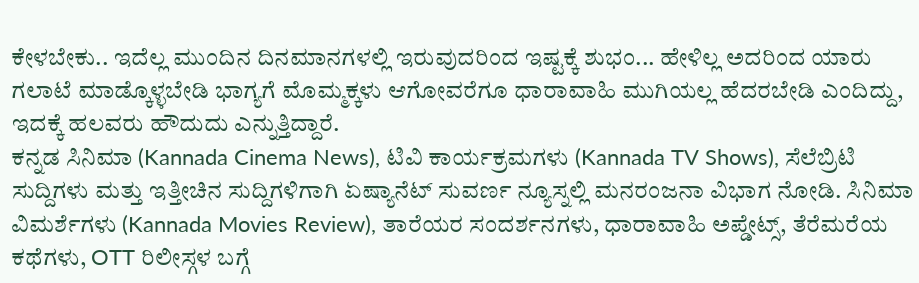ಕೇಳಬೇಕು.. ಇದೆಲ್ಲ ಮುಂದಿನ ದಿನಮಾನಗಳಲ್ಲಿ ಇರುವುದರಿಂದ ಇಷ್ಟಕ್ಕೆ ಶುಭಂ... ಹೇಳಿಲ್ಲ ಅದರಿಂದ ಯಾರು ಗಲಾಟೆ ಮಾಡ್ಕೊಳ್ಳಬೇಡಿ ಭಾಗ್ಯಗೆ ಮೊಮ್ಮಕ್ಕಳು ಆಗೋವರೆಗೂ ಧಾರಾವಾಹಿ ಮುಗಿಯಲ್ಲ ಹೆದರಬೇಡಿ ಎಂದಿದ್ದು, ಇದಕ್ಕೆ ಹಲವರು ಹೌದುದು ಎನ್ನುತ್ತಿದ್ದಾರೆ.
ಕನ್ನಡ ಸಿನಿಮಾ (Kannada Cinema News), ಟಿವಿ ಕಾರ್ಯಕ್ರಮಗಳು (Kannada TV Shows), ಸೆಲೆಬ್ರಿಟಿ ಸುದ್ದಿಗಳು ಮತ್ತು ಇತ್ತೀಚಿನ ಸುದ್ದಿಗಳಿಗಾಗಿ ಏಷ್ಯಾನೆಟ್ ಸುವರ್ಣ ನ್ಯೂಸ್ನಲ್ಲಿ ಮನರಂಜನಾ ವಿಭಾಗ ನೋಡಿ. ಸಿನಿಮಾ ವಿಮರ್ಶೆಗಳು (Kannada Movies Review), ತಾರೆಯರ ಸಂದರ್ಶನಗಳು, ಧಾರಾವಾಹಿ ಅಪ್ಡೇಟ್ಸ್, ತೆರೆಮರೆಯ ಕಥೆಗಳು, OTT ರಿಲೀಸ್ಗಳ ಬಗ್ಗೆ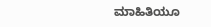ಮಾಹಿತಿಯೂ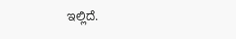ಇಲ್ಲಿದೆ.